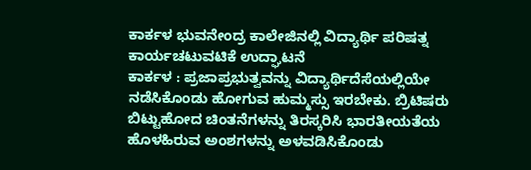ಕಾರ್ಕಳ ಭುವನೇಂದ್ರ ಕಾಲೇಜಿನಲ್ಲಿ ವಿದ್ಯಾರ್ಥಿ ಪರಿಷತ್ನ ಕಾರ್ಯಚಟುವಟಿಕೆ ಉದ್ಘಾಟನೆ
ಕಾರ್ಕಳ : ಪ್ರಜಾಪ್ರಭುತ್ವವನ್ನು ವಿದ್ಯಾರ್ಥಿದೆಸೆಯಲ್ಲಿಯೇ ನಡೆಸಿಕೊಂಡು ಹೋಗುವ ಹುಮ್ಮಸ್ಸು ಇರಬೇಕು. ಬ್ರಿಟಿಷರು ಬಿಟ್ಟುಹೋದ ಚಿಂತನೆಗಳನ್ನು ತಿರಸ್ಕರಿಸಿ ಭಾರತೀಯತೆಯ ಹೊಳಹಿರುವ ಅಂಶಗಳನ್ನು ಅಳವಡಿಸಿಕೊಂಡು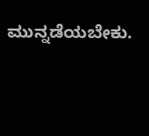ಮುನ್ನಡೆಯಬೇಕು.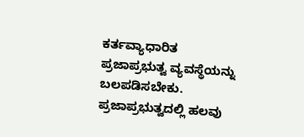ಕರ್ತವ್ಯಾಧಾರಿತ ಪ್ರಜಾಪ್ರಭುತ್ವ ವ್ಯವಸ್ಥೆಯನ್ನು ಬಲಪಡಿಸಬೇಕು. ಪ್ರಜಾಪ್ರಭುತ್ವದಲ್ಲಿ ಹಲವು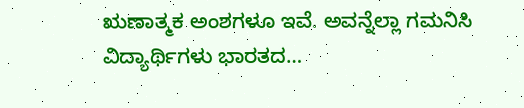ಋಣಾತ್ಮಕ ಅಂಶಗಳೂ ಇವೆ. ಅವನ್ನೆಲ್ಲಾ ಗಮನಿಸಿ ವಿದ್ಯಾರ್ಥಿಗಳು ಭಾರತದ…